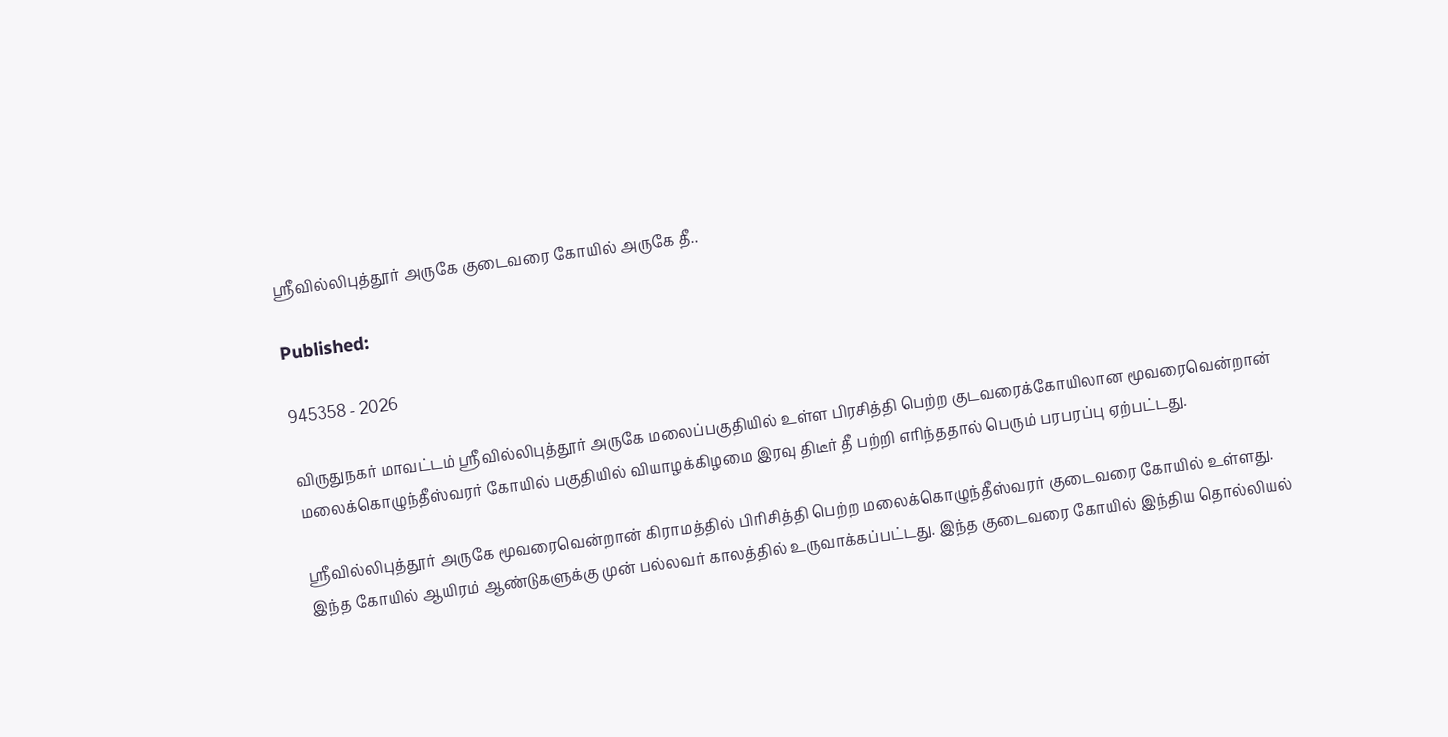ஸ்ரீவில்லிபுத்தூர் அருகே குடைவரை கோயில் அருகே தீ..

Published:

945358 - 2026

விருதுநகர் மாவட்டம் ஸ்ரீவில்லிபுத்தூர் அருகே மலைப்பகுதியில் உள்ள பிரசித்தி பெற்ற குடவரைக்கோயிலான மூவரைவென்றான் மலைக்கொழுந்தீஸ்வரர் கோயில் பகுதியில் வியாழக்கிழமை இரவு திடீர் தீ பற்றி எரிந்ததால் பெரும் பரபரப்பு ஏற்பட்டது.

ஸ்ரீவில்லிபுத்தூர் அருகே மூவரைவென்றான் கிராமத்தில் பிரிசித்தி பெற்ற மலைக்கொழுந்தீஸ்வரர் குடைவரை கோயில் உள்ளது. இந்த கோயில் ஆயிரம் ஆண்டுகளுக்கு முன் பல்லவர் காலத்தில் உருவாக்கப்பட்டது. இந்த குடைவரை கோயில் இந்திய தொல்லியல்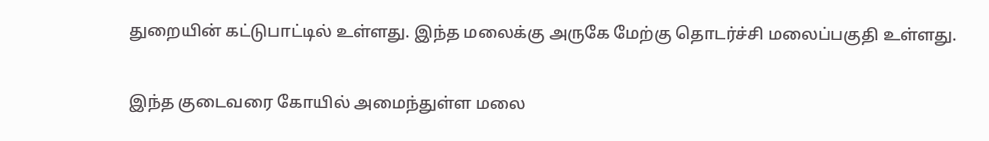துறையின் கட்டுபாட்டில் உள்ளது. இந்த மலைக்கு அருகே மேற்கு தொடர்ச்சி மலைப்பகுதி உள்ளது.

இந்த குடைவரை கோயில் அமைந்துள்ள மலை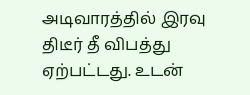அடிவாரத்தில் இரவு திடீர் தீ விபத்து ஏற்பட்டது. உடன்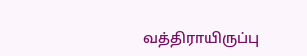வத்திராயிருப்பு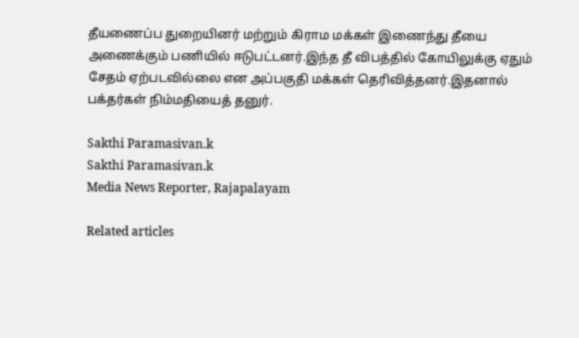தீயணைப்ப துறையினர் மற்றும் கிராம மக்கள் இணைந்து தீயை அணைக்கும் பணியில் ஈடுபட்டனர்.இந்த தீ விபத்தில் கோயிலுக்கு ஏதும் சேதம் ஏற்படவில்லை என அப்பகுதி மக்கள் தெரிவித்தனர்.இதனால் பக்தர்கள் நிம்மதியைத் தனுர்.

Sakthi Paramasivan.k
Sakthi Paramasivan.k
Media News Reporter, Rajapalayam

Related articles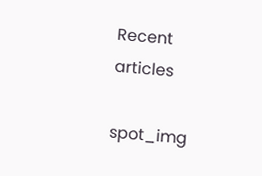Recent articles

spot_img